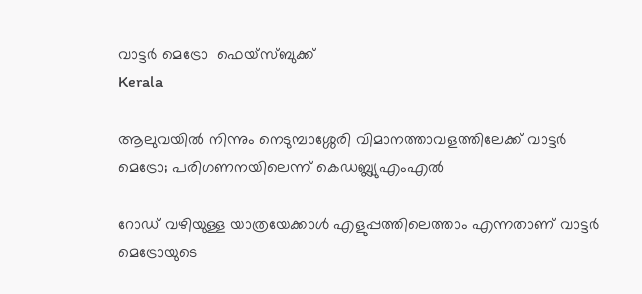വാട്ടര്‍ മെട്രോ  ഫെയ്‌സ്ബുക്ക്
Kerala

ആലുവയില്‍ നിന്നും നെടുമ്പാശ്ശേരി വിമാനത്താവളത്തിലേക്ക് വാട്ടര്‍ മെട്രോ; പരിഗണനയിലെന്ന് കെഡബ്ല്യുഎംഎല്‍

റോഡ് വഴിയുള്ള യാത്രയേക്കാള്‍ എളുപ്പത്തിലെത്താം എന്നതാണ് വാട്ടര്‍ മെട്രോയുടെ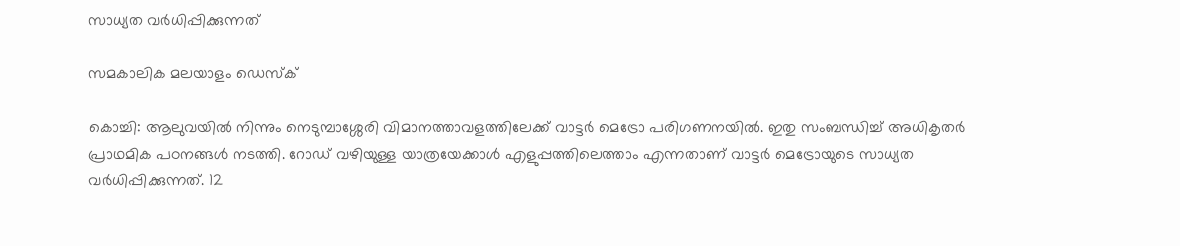സാധ്യത വര്‍ധിപ്പിക്കുന്നത്

സമകാലിക മലയാളം ഡെസ്ക്

കൊച്ചി: ആലുവയില്‍ നിന്നും നെടുമ്പാശ്ശേരി വിമാനത്താവളത്തിലേക്ക് വാട്ടര്‍ മെട്രോ പരിഗണനയില്‍. ഇതു സംബന്ധിച്ച് അധികൃതര്‍ പ്രാഥമിക പഠനങ്ങള്‍ നടത്തി. റോഡ് വഴിയുള്ള യാത്രയേക്കാള്‍ എളുപ്പത്തിലെത്താം എന്നതാണ് വാട്ടര്‍ മെട്രോയുടെ സാധ്യത വര്‍ധിപ്പിക്കുന്നത്. 12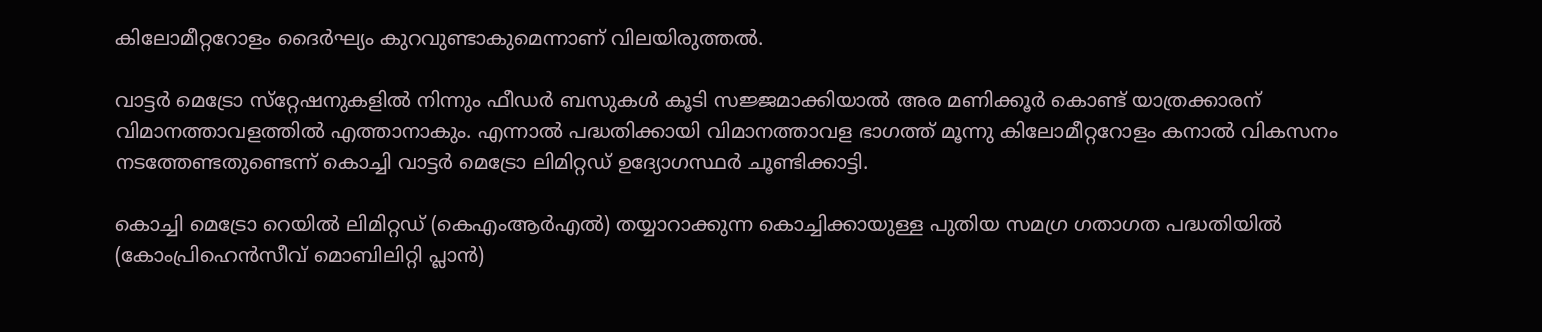കിലോമീറ്ററോളം ദൈര്‍ഘ്യം കുറവുണ്ടാകുമെന്നാണ് വിലയിരുത്തല്‍.

വാട്ടര്‍ മെട്രോ സ്‌റ്റേഷനുകളില്‍ നിന്നും ഫീഡർ ബസുകള്‍ കൂടി സജ്ജമാക്കിയാല്‍ അര മണിക്കൂര്‍ കൊണ്ട് യാത്രക്കാരന് വിമാനത്താവളത്തില്‍ എത്താനാകും. എന്നാല്‍ പദ്ധതിക്കായി വിമാനത്താവള ഭാഗത്ത് മൂന്നു കിലോമീറ്ററോളം കനാല്‍ വികസനം നടത്തേണ്ടതുണ്ടെന്ന് കൊച്ചി വാട്ടര്‍ മെട്രോ ലിമിറ്റഡ് ഉദ്യോഗസ്ഥര്‍ ചൂണ്ടിക്കാട്ടി.

കൊച്ചി മെട്രോ റെയില്‍ ലിമിറ്റഡ് (കെഎംആര്‍എല്‍) തയ്യാറാക്കുന്ന കൊച്ചിക്കായുള്ള പുതിയ സമഗ്ര ഗതാഗത പദ്ധതിയില്‍ (കോംപ്രിഹെന്‍സീവ് മൊബിലിറ്റി പ്ലാന്‍)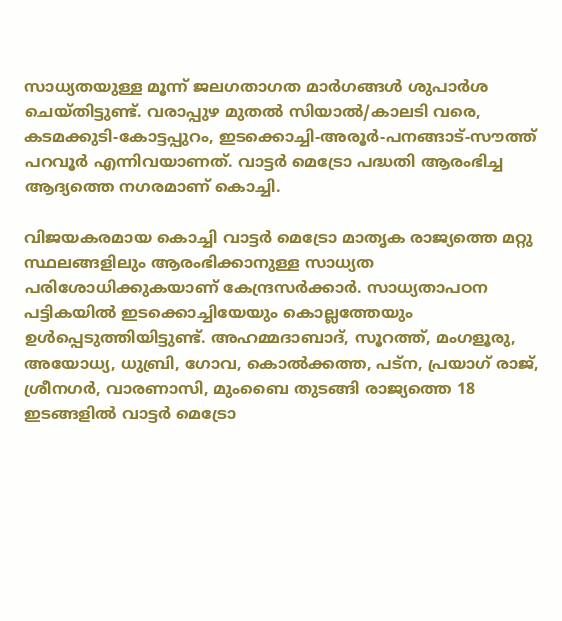സാധ്യതയുള്ള മൂന്ന് ജലഗതാഗത മാര്‍ഗങ്ങള്‍ ശുപാര്‍ശ ചെയ്തിട്ടുണ്ട്. വരാപ്പുഴ മുതല്‍ സിയാല്‍/കാലടി വരെ, കടമക്കുടി-കോട്ടപ്പുറം, ഇടക്കൊച്ചി-അരൂര്‍-പനങ്ങാട്-സൗത്ത് പറവൂര്‍ എന്നിവയാണത്. വാട്ടര്‍ മെട്രോ പദ്ധതി ആരംഭിച്ച ആദ്യത്തെ നഗരമാണ് കൊച്ചി.

വിജയകരമായ കൊച്ചി വാട്ടര്‍ മെട്രോ മാതൃക രാജ്യത്തെ മറ്റു സ്ഥലങ്ങളിലും ആരംഭിക്കാനുള്ള സാധ്യത പരിശോധിക്കുകയാണ് കേന്ദ്രസര്‍ക്കാര്‍. സാധ്യതാപഠന പട്ടികയില്‍ ഇടക്കൊച്ചിയേയും കൊല്ലത്തേയും ഉള്‍പ്പെടുത്തിയിട്ടുണ്ട്. അഹമ്മദാബാദ്, സൂറത്ത്, മംഗളൂരു, അയോധ്യ, ധുബ്രി, ഗോവ, കൊല്‍ക്കത്ത, പട്‌ന, പ്രയാഗ് രാജ്, ശ്രീനഗര്‍, വാരണാസി, മുംബൈ തുടങ്ങി രാജ്യത്തെ 18 ഇടങ്ങളില്‍ വാട്ടര്‍ മെട്രോ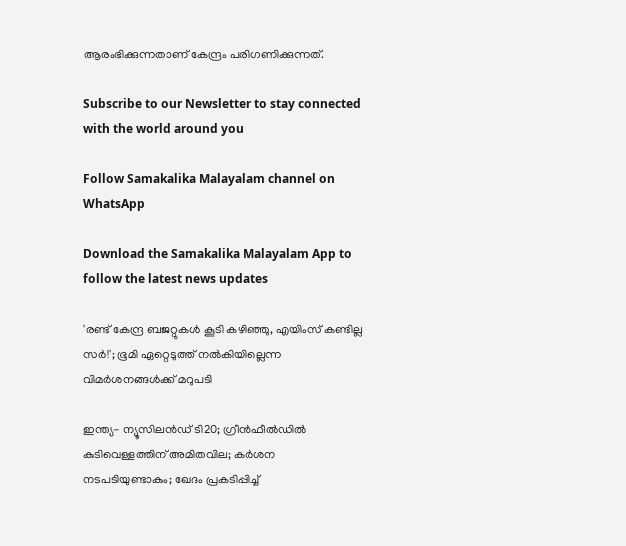ആരംഭിക്കുന്നതാണ് കേന്ദ്രം പരിഗണിക്കുന്നത്.

Subscribe to our Newsletter to stay connected with the world around you

Follow Samakalika Malayalam channel on WhatsApp

Download the Samakalika Malayalam App to follow the latest news updates

'രണ്ട് കേന്ദ്ര ബജറ്റുകള്‍ കൂടി കഴിഞ്ഞു, എയിംസ് കണ്ടില്ല സര്‍!'; ഭൂമി ഏറ്റെടുത്ത് നല്‍കിയില്ലെന്ന വിമര്‍ശനങ്ങള്‍ക്ക് മറുപടി

ഇന്ത്യ- ന്യൂസിലൻഡ‍് ടി20; ഗ്രീൻഫീൽഡിൽ കുടിവെള്ളത്തിന് അമിതവില; കർശന നടപടിയുണ്ടാകും; ഖേദം പ്രകടിപ്പിച്ച്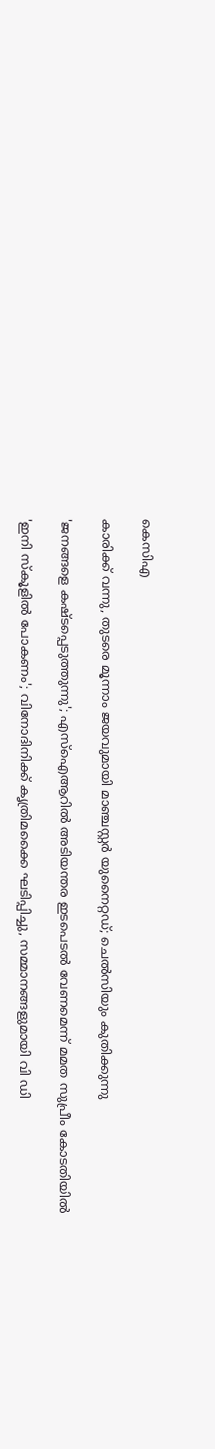കെസിഎ

കാരിക്ക് വന്നു, തുടരെ മൂന്നാം ജയവുമായി മാഞ്ചസ്റ്റര്‍ യുനൈറ്റഡ്; ചെല്‍സിയും കുതിക്കുന്നു

'ജനങ്ങളെ കഷ്ടപ്പെടുത്തുന്നു'; എസ്ഐആറിൽ അടിയന്തര ഇടപെടൽ വേണമെന്ന് മമത സുപ്രീം കോടതിയിൽ

'ഇനി സ്‌കൂളില്‍ പോകണം'; വിനോദിനിക്ക് കൃത്രിമക്കൈ ഘടിപ്പിച്ചു, സമ്മാനങ്ങളുമായി വി ഡി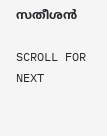സതീശന്‍

SCROLL FOR NEXT